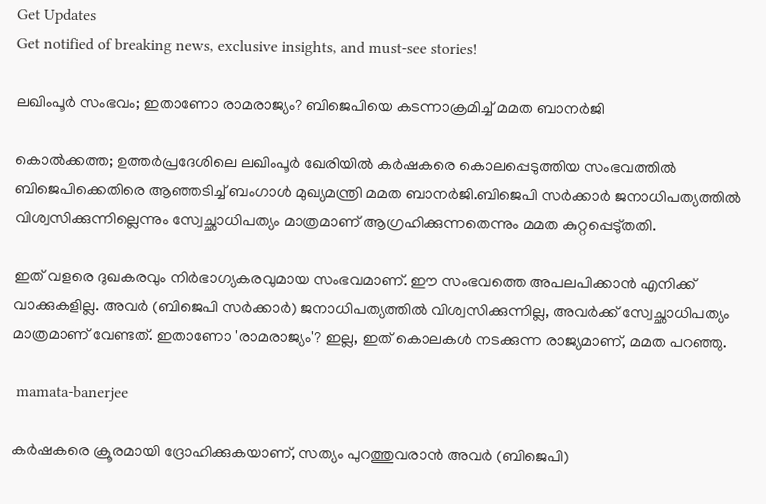Get Updates
Get notified of breaking news, exclusive insights, and must-see stories!

ലഖിംപൂർ സംഭവം; ഇതാണോ രാമരാജ്യം? ബിജെപിയെ കടന്നാക്രമിച്ച് മമത ബാനർജി

കൊൽക്കത്ത; ഉത്തർപ്രദേശിലെ ലഖിംപൂർ ഖേരിയിൽ കർഷകരെ കൊലപ്പെടുത്തിയ സംഭവത്തിൽ ബിജെപിക്കെതിരെ ആഞ്ഞടിച്ച് ബംഗാൾ മുഖ്യമന്ത്രി മമത ബാനർജി.ബിജെപി സർക്കാർ ജനാധിപത്യത്തിൽ വിശ്വസിക്കുന്നില്ലെന്നും സ്വേച്ഛാധിപത്യം മാത്രമാണ് ആഗ്രഹിക്കുന്നതെന്നും മമത കുറ്റപ്പെടു്തതി.

ഇത് വളരെ ദുഖകരവും നിർഭാഗ്യകരവുമായ സംഭവമാണ്. ഈ സംഭവത്തെ അപലപിക്കാൻ എനിക്ക് വാക്കുകളില്ല. അവർ (ബിജെപി സർക്കാർ) ജനാധിപത്യത്തിൽ വിശ്വസിക്കുന്നില്ല, അവർക്ക് സ്വേച്ഛാധിപത്യം മാത്രമാണ് വേണ്ടത്. ഇതാണോ 'രാമരാജ്യം'? ഇല്ല, ഇത് കൊലകൾ നടക്കുന്ന രാജ്യമാണ്, മമത പറഞ്ഞു.

 mamata-banerjee

കർഷകരെ ക്രൂരമായി ദ്രോഹിക്കുകയാണ്, സത്യം പുറത്തുവരാൻ അവർ (ബിജെപി)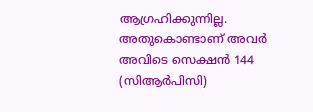ആഗ്രഹിക്കുന്നില്ല. അതുകൊണ്ടാണ് അവർ അവിടെ സെക്ഷൻ 144 (സിആർപിസി)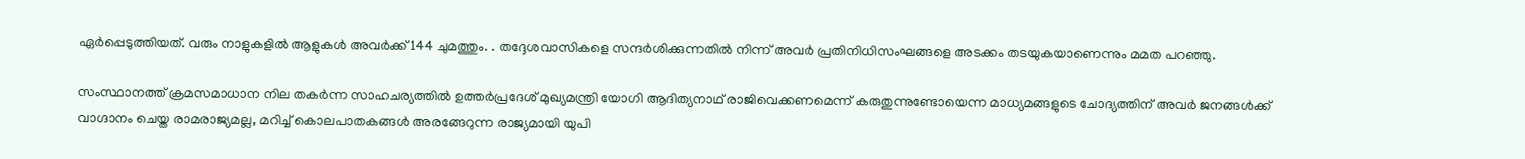ഏർപ്പെടുത്തിയത്. വരും നാളുകളിൽ ആളുകൾ അവർക്ക് 144 ചുമത്തും. . തദ്ദേശവാസികളെ സന്ദർശിക്കുന്നതിൽ നിന്ന് അവർ പ്രതിനിധിസംഘങ്ങളെ അടക്കം തടയുകയാണെന്നും മമത പറഞ്ഞു.

സംസ്ഥാനത്ത് ക്രമസമാധാന നില തകർന്ന സാഹചര്യത്തിൽ ഉത്തർപ്രദേശ് മുഖ്യമന്ത്രി യോഗി ആദിത്യനാഥ് രാജിവെക്കണമെന്ന് കരുതുന്നുണ്ടോയെന്ന മാധ്യമങ്ങളുടെ ചോദ്യത്തിന് അവർ ജനങ്ങൾക്ക് വാഗ്ദാനം ചെയ്ത രാമരാജ്യമല്ല, മറിച്ച് കൊലപാതകങ്ങൾ അരങ്ങേറുന്ന രാജ്യമായി യുപി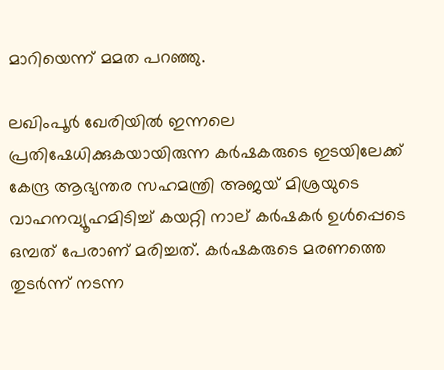മാറിയെന്ന് മമത പറഞ്ഞു.

ലഖിംപൂര്‍ ഖേരിയില്‍ ഇന്നലെ പ്രതിഷേധിക്കുകയായിരുന്ന കര്‍ഷകരുടെ ഇടയിലേക്ക് കേന്ദ്ര ആഭ്യന്തര സഹമന്ത്രി അജയ് മിശ്രയുടെ വാഹനവ്യൂഹമിടിച്ച് കയറ്റി നാല് കര്‍ഷകര്‍ ഉള്‍പ്പെടെ ഒമ്പത് പേരാണ് മരിച്ചത്. കർഷകരുടെ മരണത്തെ തുടർന്ന് നടന്ന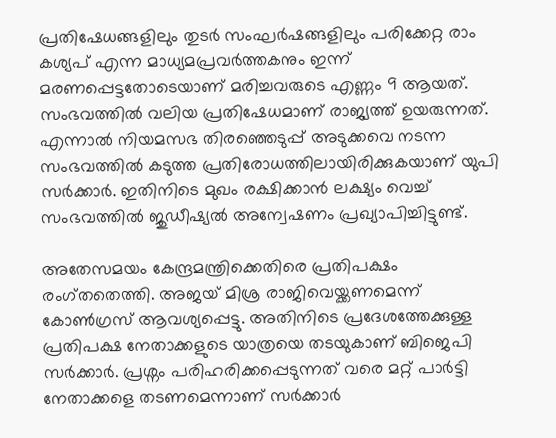പ്രതിഷേധങ്ങളിലും തുടർ സംഘർഷങ്ങളിലും പരിക്കേറ്റ രാം കശ്യപ് എന്ന മാധ്യമപ്രവര്‍ത്തകനും ഇന്ന് മരണപ്പെട്ടതോടെയാണ് മരിച്ചവരുടെ എണ്ണം 9 ആയത്. സംഭവത്തിൽ വലിയ പ്രതിഷേധമാണ് രാജ്യത്ത് ഉയരുന്നത്. എന്നാൽ നിയമസഭ തിര‍ഞ്ഞെടുപ്പ് അടുക്കവെ നടന്ന സംഭവത്തിൽ കടുത്ത പ്രതിരോധത്തിലായിരിക്കുകയാണ് യുപി സർക്കാർ. ഇതിനിടെ മുഖം രക്ഷിക്കാൻ ലക്ഷ്യം വെച്ച് സംഭവത്തിൽ ജുഡീഷ്യൽ അന്വേഷണം പ്രഖ്യാപിച്ചിട്ടുണ്ട്.

അതേസമയം കേന്ദ്രമന്ത്രിക്കെതിരെ പ്രതിപക്ഷം രംഗ്തതെത്തി. അജയ് മിശ്ര രാജിവെയ്ക്കണമെന്ന് കോൺഗ്രസ് ആവശ്യപ്പെട്ടു. അതിനിടെ പ്രദേശത്തേക്കുള്ള പ്രതിപക്ഷ നേതാക്കളുടെ യാത്രയെ തടയുകാണ് ബിജെപി സർക്കാർ. പ്രശ്നം പരിഹരിക്കപ്പെടുന്നത് വരെ മറ്റ് പാർട്ടി നേതാക്കളെ തടണമെന്നാണ് സർക്കാർ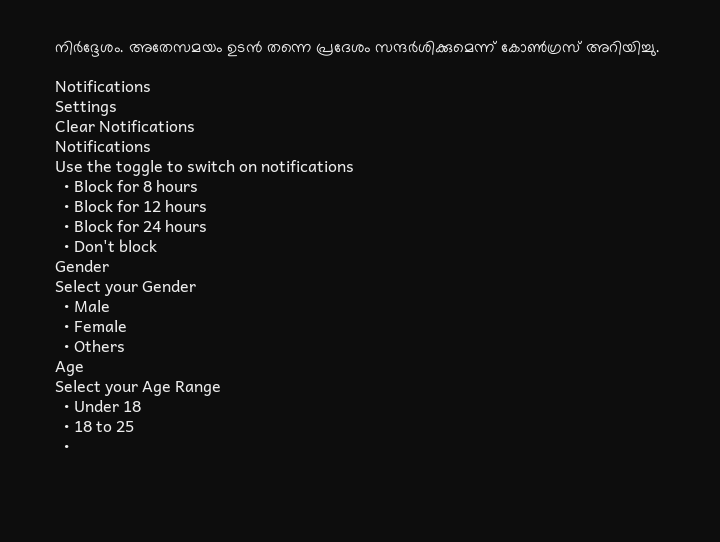നിർദ്ദേശം. അതേസമയം ഉടൻ തന്നെ പ്രദേശം സന്ദർശിക്കുമെന്ന് കോൺഗ്രസ് അറിയിച്ചു.

Notifications
Settings
Clear Notifications
Notifications
Use the toggle to switch on notifications
  • Block for 8 hours
  • Block for 12 hours
  • Block for 24 hours
  • Don't block
Gender
Select your Gender
  • Male
  • Female
  • Others
Age
Select your Age Range
  • Under 18
  • 18 to 25
  •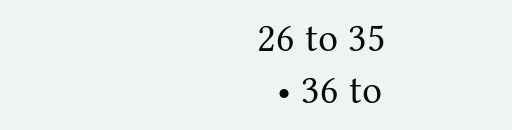26 to 35
  • 36 to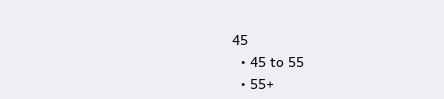45
  • 45 to 55
  • 55+